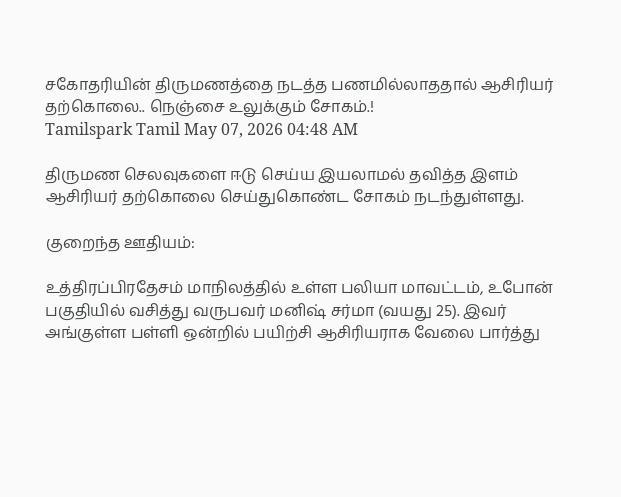சகோதரியின் திருமணத்தை நடத்த பணமில்லாததால் ஆசிரியர் தற்கொலை.. நெஞ்சை உலுக்கும் சோகம்.!
Tamilspark Tamil May 07, 2026 04:48 AM

திருமண செலவுகளை ஈடு செய்ய இயலாமல் தவித்த இளம் ஆசிரியர் தற்கொலை செய்துகொண்ட சோகம் நடந்துள்ளது.

குறைந்த ஊதியம்:

உத்திரப்பிரதேசம் மாநிலத்தில் உள்ள பலியா மாவட்டம், உபோன் பகுதியில் வசித்து வருபவர் மனிஷ் சர்மா (வயது 25). இவர் அங்குள்ள பள்ளி ஒன்றில் பயிற்சி ஆசிரியராக வேலை பார்த்து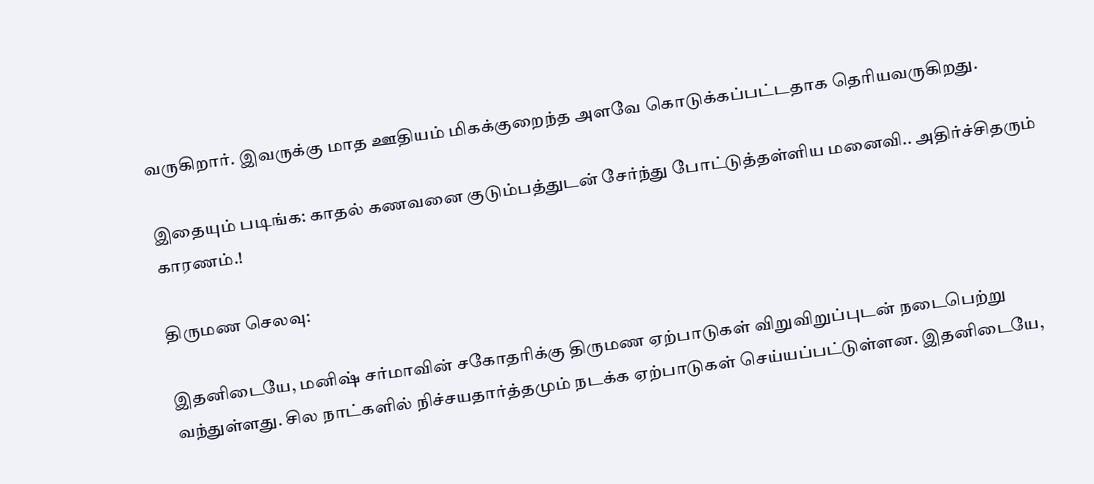வருகிறார். இவருக்கு மாத ஊதியம் மிகக்குறைந்த அளவே கொடுக்கப்பட்டதாக தெரியவருகிறது.

இதையும் படிங்க: காதல் கணவனை குடும்பத்துடன் சேர்ந்து போட்டுத்தள்ளிய மனைவி.. அதிர்ச்சிதரும் காரணம்.!

திருமண செலவு:

இதனிடையே, மனிஷ் சர்மாவின் சகோதரிக்கு திருமண ஏற்பாடுகள் விறுவிறுப்புடன் நடைபெற்று வந்துள்ளது. சில நாட்களில் நிச்சயதார்த்தமும் நடக்க ஏற்பாடுகள் செய்யப்பட்டுள்ளன. இதனிடையே,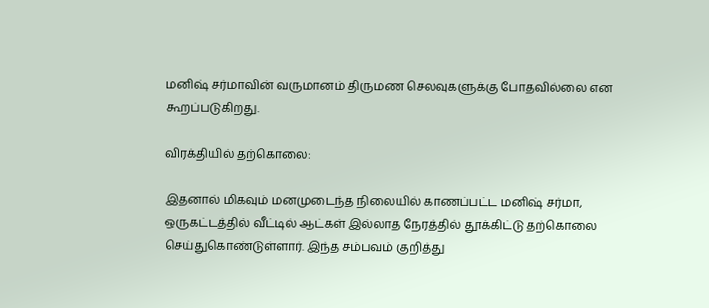மனிஷ் சர்மாவின் வருமானம் திருமண செலவுகளுக்கு போதவில்லை என கூறப்படுகிறது.

விரக்தியில் தற்கொலை:

இதனால் மிகவும் மனமுடைந்த நிலையில் காணப்பட்ட மனிஷ் சர்மா, ஒருகட்டத்தில் வீட்டில் ஆட்கள் இல்லாத நேரத்தில் தூக்கிட்டு தற்கொலை செய்துகொண்டுள்ளார். இந்த சம்பவம் குறித்து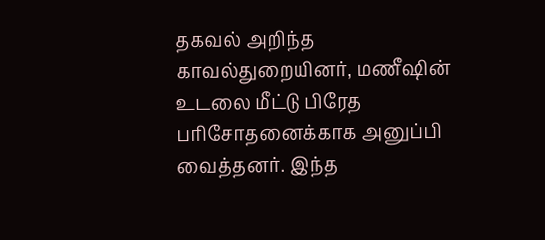தகவல் அறிந்த காவல்துறையினர், மணீஷின் உடலை மீட்டு பிரேத பரிசோதனைக்காக அனுப்பி வைத்தனர். இந்த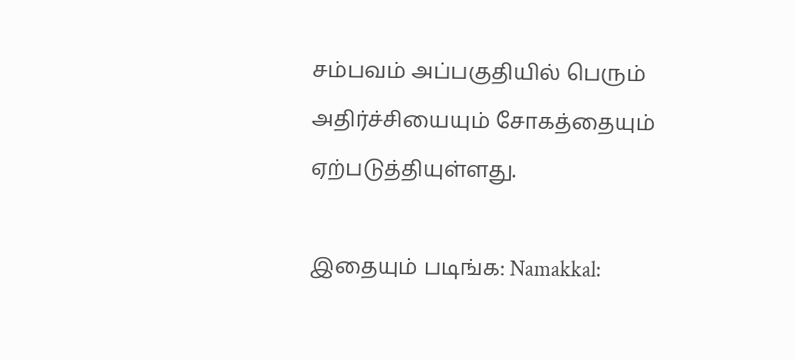சம்பவம் அப்பகுதியில் பெரும் அதிர்ச்சியையும் சோகத்தையும் ஏற்படுத்தியுள்ளது.

இதையும் படிங்க: Namakkal: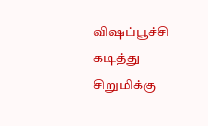விஷப்பூச்சி கடித்து சிறுமிக்கு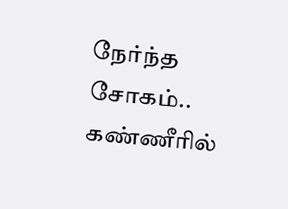நேர்ந்த சோகம்.. கண்ணீரில்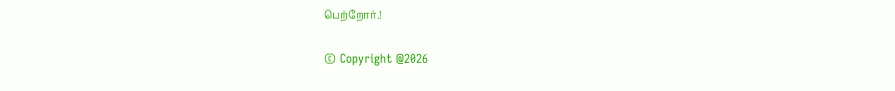பெற்றோர்.!

© Copyright @2026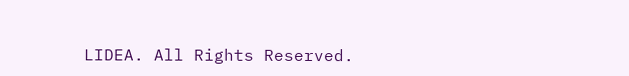LIDEA. All Rights Reserved.